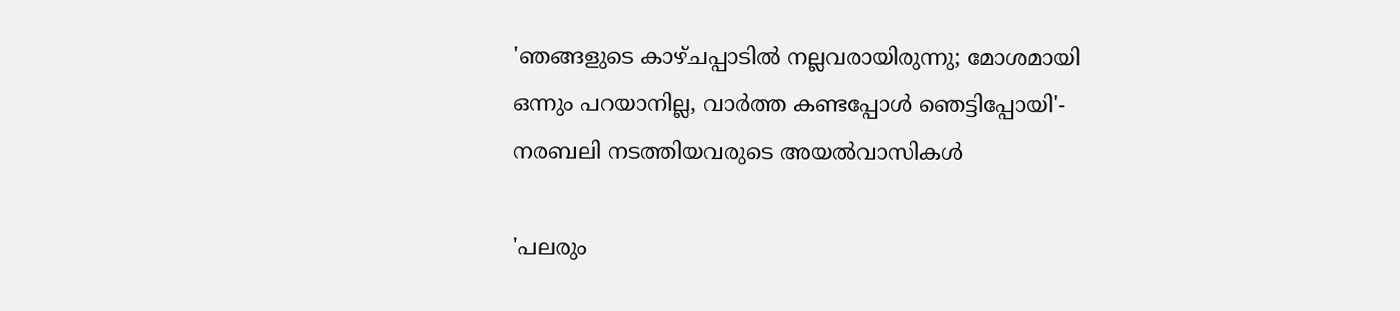'ഞങ്ങളുടെ കാഴ്ചപ്പാടിൽ നല്ലവരായിരുന്നു; മോശമായി ഒന്നും പറയാനില്ല, വാർത്ത കണ്ടപ്പോൾ ഞെട്ടിപ്പോയി'- നരബലി നടത്തിയവരുടെ അയൽവാസികൾ

'പലരും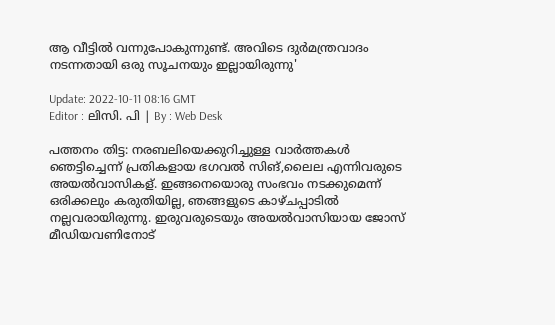ആ വീട്ടിൽ വന്നുപോകുന്നുണ്ട്. അവിടെ ദുർമന്ത്രവാദം നടന്നതായി ഒരു സൂചനയും ഇല്ലായിരുന്നു'

Update: 2022-10-11 08:16 GMT
Editor : ലിസി. പി | By : Web Desk

പത്തനം തിട്ട: നരബലിയെക്കുറിച്ചുള്ള വാർത്തകൾ ഞെട്ടിച്ചെന്ന് പ്രതികളായ ഭഗവൽ സിങ്,ലൈല എന്നിവരുടെ അയൽവാസികള്. ഇങ്ങനെയൊരു സംഭവം നടക്കുമെന്ന് ഒരിക്കലും കരുതിയില്ല, ഞങ്ങളുടെ കാഴ്ചപ്പാടിൽ നല്ലവരായിരുന്നു. ഇരുവരുടെയും അയൽവാസിയായ ജോസ് മീഡിയവണിനോട്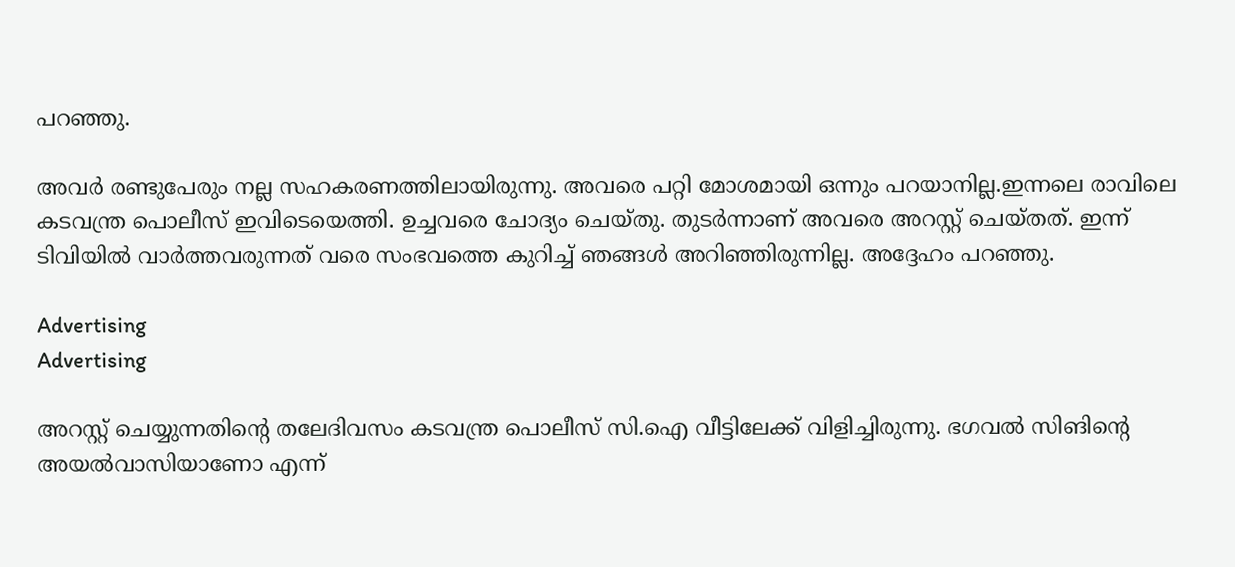പറഞ്ഞു.

അവർ രണ്ടുപേരും നല്ല സഹകരണത്തിലായിരുന്നു. അവരെ പറ്റി മോശമായി ഒന്നും പറയാനില്ല.ഇന്നലെ രാവിലെ കടവന്ത്ര പൊലീസ് ഇവിടെയെത്തി. ഉച്ചവരെ ചോദ്യം ചെയ്തു. തുടർന്നാണ് അവരെ അറസ്റ്റ് ചെയ്തത്. ഇന്ന് ടിവിയിൽ വാർത്തവരുന്നത് വരെ സംഭവത്തെ കുറിച്ച് ഞങ്ങൾ അറിഞ്ഞിരുന്നില്ല. അദ്ദേഹം പറഞ്ഞു.

Advertising
Advertising

അറസ്റ്റ് ചെയ്യുന്നതിന്റെ തലേദിവസം കടവന്ത്ര പൊലീസ് സി.ഐ വീട്ടിലേക്ക് വിളിച്ചിരുന്നു. ഭഗവൽ സിങിന്റെ അയൽവാസിയാണോ എന്ന്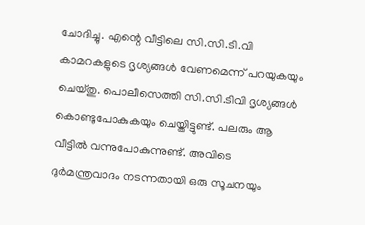ചോദിച്ചു. എന്റെ വീട്ടിലെ സി.സി.ടി.വി കാമറകളുടെ ദൃശ്യങ്ങൾ വേണമെന്ന് പറയുകയും ചെയ്തു. പൊലീസെത്തി സി.സി.ടിവി ദൃശ്യങ്ങൾ കൊണ്ടുപോകുകയും ചെയ്തിട്ടുണ്ട്. പലരും ആ വീട്ടിൽ വന്നുപോകുന്നുണ്ട്. അവിടെ ദുർമന്ത്രവാദം നടന്നതായി ഒരു സൂചനയും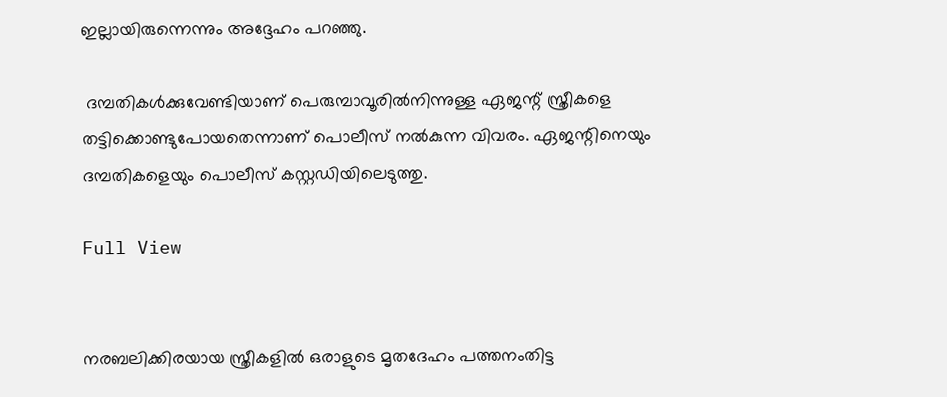ഇല്ലായിരുന്നെന്നും അദ്ദേഹം പറഞ്ഞു.

 ദമ്പതികൾക്കുവേണ്ടിയാണ് പെരുമ്പാവൂരിൽനിന്നുള്ള ഏജന്റ് സ്ത്രീകളെ തട്ടിക്കൊണ്ടുപോയതെന്നാണ് പൊലീസ് നൽകുന്ന വിവരം. ഏജന്റിനെയും ദമ്പതികളെയും പൊലീസ് കസ്റ്റഡിയിലെടുത്തു.

Full View


നരബലിക്കിരയായ സ്ത്രീകളിൽ ഒരാളുടെ മൃതദേഹം പത്തനംതിട്ട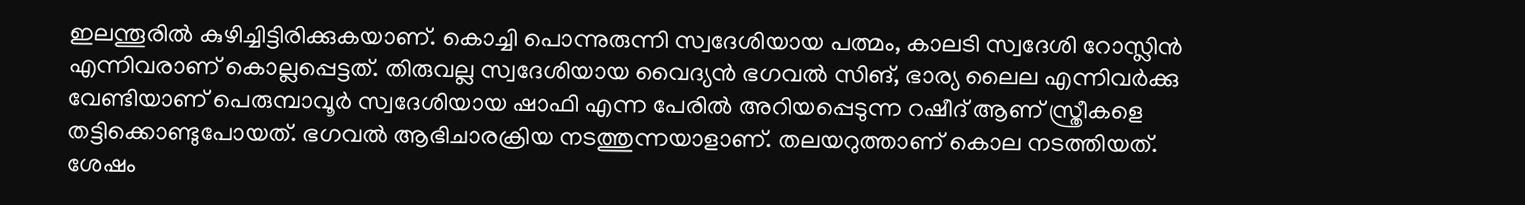ഇലന്തൂരിൽ കുഴിച്ചിട്ടിരിക്കുകയാണ്. കൊച്ചി പൊന്നുരുന്നി സ്വദേശിയായ പത്മം, കാലടി സ്വദേശി റോസ്ലിന്‍ എന്നിവരാണ് കൊല്ലപ്പെട്ടത്. തിരുവല്ല സ്വദേശിയായ വൈദ്യൻ ഭഗവല്‍ സിങ്, ഭാര്യ ലൈല എന്നിവർക്കു വേണ്ടിയാണ് പെരുമ്പാവൂർ സ്വദേശിയായ ഷാഫി എന്ന പേരില്‍ അറിയപ്പെടുന്ന റഷീദ് ആണ് സ്ത്രീകളെ തട്ടിക്കൊണ്ടുപോയത്. ഭഗവല്‍ ആഭിചാരക്രിയ നടത്തുന്നയാളാണ്. തലയറുത്താണ് കൊല നടത്തിയത്. ശേഷം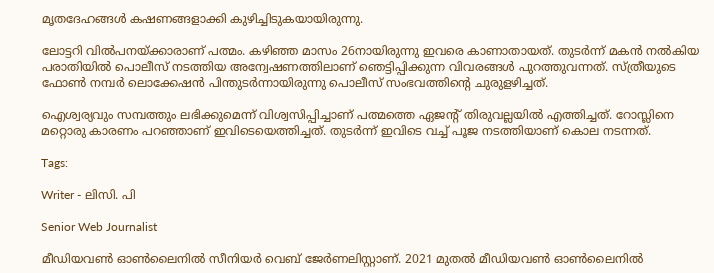മൃതദേഹങ്ങൾ കഷണങ്ങളാക്കി കുഴിച്ചിടുകയായിരുന്നു.

ലോട്ടറി വിൽപനയ്ക്കാരാണ് പത്മം. കഴിഞ്ഞ മാസം 26നായിരുന്നു ഇവരെ കാണാതായത്. തുടർന്ന് മകൻ നൽകിയ പരാതിയിൽ പൊലീസ് നടത്തിയ അന്വേഷണത്തിലാണ് ഞെട്ടിപ്പിക്കുന്ന വിവരങ്ങൾ പുറത്തുവന്നത്. സ്ത്രീയുടെ ഫോൺ നമ്പർ ലൊക്കേഷൻ പിന്തുടർന്നായിരുന്നു പൊലീസ് സംഭവത്തിന്റെ ചുരുളഴിച്ചത്.

ഐശ്വര്യവും സമ്പത്തും ലഭിക്കുമെന്ന് വിശ്വസിപ്പിച്ചാണ് പത്മത്തെ ഏജന്റ് തിരുവല്ലയിൽ എത്തിച്ചത്. റോസ്ലിനെ മറ്റൊരു കാരണം പറഞ്ഞാണ് ഇവിടെയെത്തിച്ചത്. തുടർന്ന് ഇവിടെ വച്ച് പൂജ നടത്തിയാണ് കൊല നടന്നത്.

Tags:

Writer - ലിസി. പി

Senior Web Journalist

മീഡിയവൺ ഓൺലൈനിൽ സീനിയർ വെബ് ജേർണലിസ്റ്റാണ്. 2021 മുതൽ മീഡിയവൺ ഓൺലൈനിൽ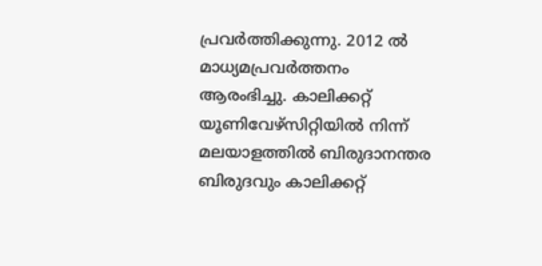പ്രവർത്തിക്കുന്നു. 2012 ല്‍ മാധ്യമപ്രവര്‍ത്തനം ആരംഭിച്ചു. കാലിക്കറ്റ് യൂണിവേഴ്‌സിറ്റിയിൽ നിന്ന് മലയാളത്തിൽ ബിരുദാനന്തര ബിരുദവും കാലിക്കറ്റ്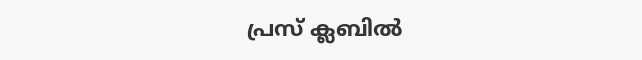പ്രസ് ക്ലബിൽ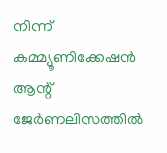നിന്ന് കമ്മ്യൂണിക്കേഷൻ ആന്റ് ജേർണലിസത്തിൽ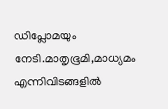ഡിപ്ലോമയും നേടി.മാതൃഭൂമി,മാധ്യമം എന്നിവിടങ്ങളിൽ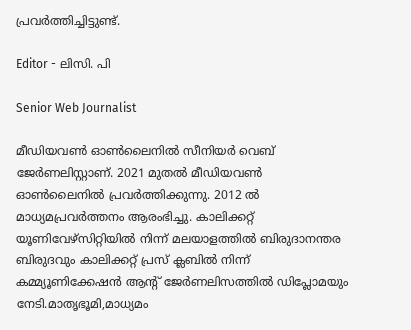പ്രവർത്തിച്ചിട്ടുണ്ട്.

Editor - ലിസി. പി

Senior Web Journalist

മീഡിയവൺ ഓൺലൈനിൽ സീനിയർ വെബ് ജേർണലിസ്റ്റാണ്. 2021 മുതൽ മീഡിയവൺ ഓൺലൈനിൽ പ്രവർത്തിക്കുന്നു. 2012 ല്‍ മാധ്യമപ്രവര്‍ത്തനം ആരംഭിച്ചു. കാലിക്കറ്റ് യൂണിവേഴ്‌സിറ്റിയിൽ നിന്ന് മലയാളത്തിൽ ബിരുദാനന്തര ബിരുദവും കാലിക്കറ്റ് പ്രസ് ക്ലബിൽ നിന്ന് കമ്മ്യൂണിക്കേഷൻ ആന്റ് ജേർണലിസത്തിൽ ഡിപ്ലോമയും നേടി.മാതൃഭൂമി,മാധ്യമം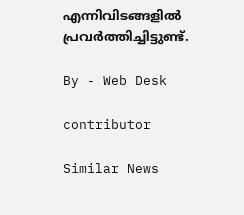എന്നിവിടങ്ങളിൽ പ്രവർത്തിച്ചിട്ടുണ്ട്.

By - Web Desk

contributor

Similar News